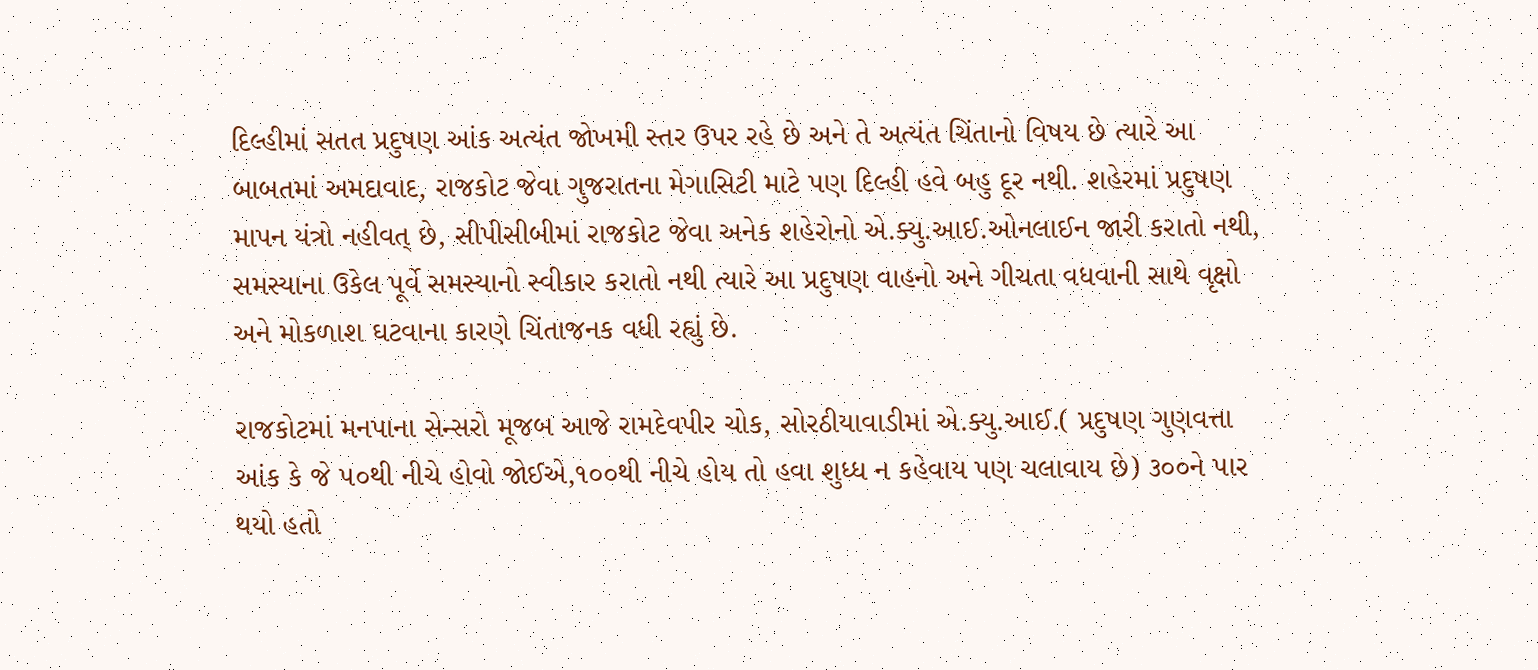દિલ્હીમાં સતત પ્રદુષણ આંક અત્યંત જોખમી સ્તર ઉપર રહે છે અને તે અત્યંત ચિંતાનો વિષય છે ત્યારે આ બાબતમાં અમદાવાદ, રાજકોટ જેવા ગુજરાતના મેગાસિટી માટે પણ દિલ્હી હવે બહુ દૂર નથી. શહેરમાં પ્રદુષણ માપન યંત્રો નહીવત્ છે, સીપીસીબીમાં રાજકોટ જેવા અનેક શહેરોનો એ.ક્યુ.આઈ.ઓનલાઈન જારી કરાતો નથી, સમસ્યાના ઉકેલ પૂર્વે સમસ્યાનો સ્વીકાર કરાતો નથી ત્યારે આ પ્રદુષણ વાહનો અને ગીચતા વધવાની સાથે વૃક્ષો અને મોકળાશ ઘટવાના કારણે ચિંતાજનક વધી રહ્યું છે.

રાજકોટમાં મનપાના સેન્સરો મૂજબ આજે રામદેવપીર ચોક, સોરઠીયાવાડીમાં એ.ક્યુ.આઈ.( પ્રદુષણ ગુણવત્તા આંક કે જે ૫૦થી નીચે હોવો જોઈએ,૧૦૦થી નીચે હોય તો હવા શુધ્ધ ન કહેવાય પણ ચલાવાય છે) ૩૦૦ને પાર થયો હતો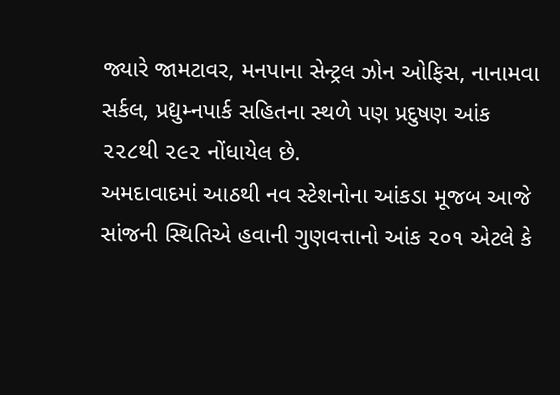જ્યારે જામટાવર, મનપાના સેન્ટ્રલ ઝોન ઓફિસ, નાનામવા સર્કલ, પ્રદ્યુમ્નપાર્ક સહિતના સ્થળે પણ પ્રદુષણ આંક ૨૨૮થી ૨૯૨ નોંધાયેલ છે.
અમદાવાદમાં આઠથી નવ સ્ટેશનોના આંકડા મૂજબ આજે સાંજની સ્થિતિએ હવાની ગુણવત્તાનો આંક ૨૦૧ એટલે કે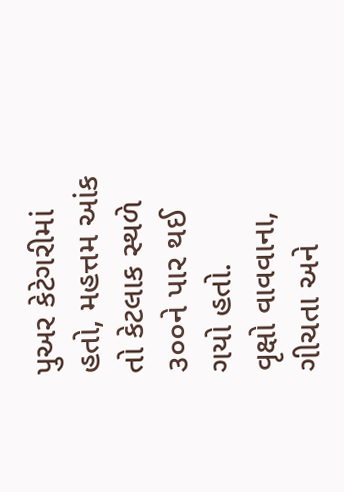પુઅર કેટેગરીમાં હતો, મહત્તમ આંક તો કેટલાક સ્થળે ૩૦૦ને પાર થઈ ગયો હતો.
વૃક્ષો વાવવાના, ગીચતા અને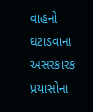વાહનો ઘટાડવાના અસરકારક પ્રયાસોના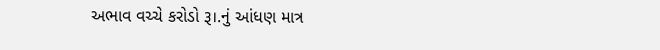અભાવ વચ્ચે કરોડો રૂ।.નું આંધણ માત્ર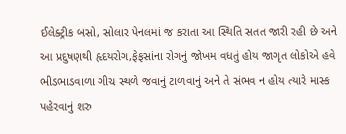ઈલેક્ટ્રીક બસો, સોલાર પેનલમાં જ કરાતા આ સ્થિતિ સતત જારી રહી છે અને આ પ્રદુષણથી હૃદયરોગ,ફેફસાંના રોગનું જોખમ વધતું હોય જાગૃત લોકોએ હવે ભીડભાડવાળા ગીચ સ્થળે જવાનું ટાળવાનું અને તે સંભવ ન હોય ત્યારે માસ્ક પહેરવાનું શરુ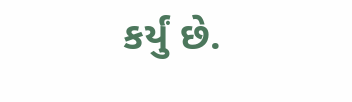કર્યું છે.